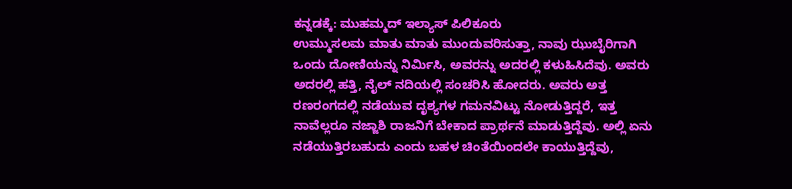ಕನ್ನಡಕ್ಕೆ: ಮುಹಮ್ಮದ್ ಇಲ್ಯಾಸ್ ಪಿಲಿಕೂರು
ಉಮ್ಮುಸಲಮ ಮಾತು ಮಾತು ಮುಂದುವರಿಸುತ್ತಾ, ನಾವು ಝುಬೈರಿಗಾಗಿ ಒಂದು ದೋಣಿಯನ್ನು ನಿರ್ಮಿಸಿ, ಅವರನ್ನು ಅದರಲ್ಲಿ ಕಳುಹಿಸಿದೆವು. ಅವರು ಅದರಲ್ಲಿ ಹತ್ತಿ, ನೈಲ್ ನದಿಯಲ್ಲಿ ಸಂಚರಿಸಿ ಹೋದರು. ಅವರು ಅತ್ತ ರಣರಂಗದಲ್ಲಿ ನಡೆಯುವ ದೃಶ್ಯಗಳ ಗಮನವಿಟ್ಟು ನೋಡುತ್ತಿದ್ದರೆ, ಇತ್ತ ನಾವೆಲ್ಲರೂ ನಜ್ಜಾಶಿ ರಾಜನಿಗೆ ಬೇಕಾದ ಪ್ರಾರ್ಥನೆ ಮಾಡುತ್ತಿದ್ದೆವು. ಅಲ್ಲಿ ಏನು ನಡೆಯುತ್ತಿರಬಹುದು ಎಂದು ಬಹಳ ಚಿಂತೆಯಿಂದಲೇ ಕಾಯುತ್ತಿದ್ದೆವು,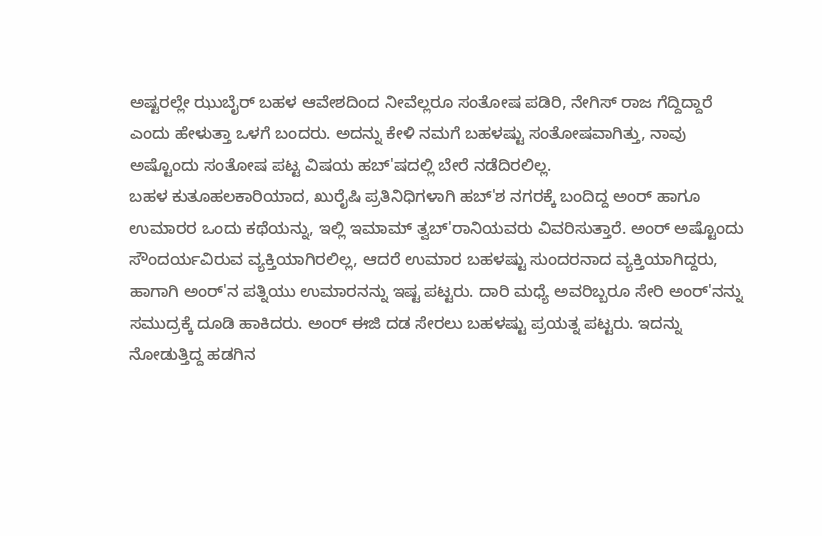ಅಷ್ಟರಲ್ಲೇ ಝುಬೈರ್ ಬಹಳ ಆವೇಶದಿಂದ ನೀವೆಲ್ಲರೂ ಸಂತೋಷ ಪಡಿರಿ, ನೇಗಿಸ್ ರಾಜ ಗೆದ್ದಿದ್ದಾರೆ ಎಂದು ಹೇಳುತ್ತಾ ಒಳಗೆ ಬಂದರು. ಅದನ್ನು ಕೇಳಿ ನಮಗೆ ಬಹಳಷ್ಟು ಸಂತೋಷವಾಗಿತ್ತು, ನಾವು ಅಷ್ಟೊಂದು ಸಂತೋಷ ಪಟ್ಟ ವಿಷಯ ಹಬ್'ಷದಲ್ಲಿ ಬೇರೆ ನಡೆದಿರಲಿಲ್ಲ.
ಬಹಳ ಕುತೂಹಲಕಾರಿಯಾದ, ಖುರೈಷಿ ಪ್ರತಿನಿಧಿಗಳಾಗಿ ಹಬ್'ಶ ನಗರಕ್ಕೆ ಬಂದಿದ್ದ ಅಂರ್ ಹಾಗೂ ಉಮಾರರ ಒಂದು ಕಥೆಯನ್ನು, ಇಲ್ಲಿ ಇಮಾಮ್ ತ್ವಬ್'ರಾನಿಯವರು ವಿವರಿಸುತ್ತಾರೆ. ಅಂರ್ ಅಷ್ಟೊಂದು ಸೌಂದರ್ಯವಿರುವ ವ್ಯಕ್ತಿಯಾಗಿರಲಿಲ್ಲ, ಆದರೆ ಉಮಾರ ಬಹಳಷ್ಟು ಸುಂದರನಾದ ವ್ಯಕ್ತಿಯಾಗಿದ್ದರು, ಹಾಗಾಗಿ ಅಂರ್'ನ ಪತ್ನಿಯು ಉಮಾರನನ್ನು ಇಷ್ಟ ಪಟ್ಟರು. ದಾರಿ ಮಧ್ಯೆ ಅವರಿಬ್ಬರೂ ಸೇರಿ ಅಂರ್'ನನ್ನು ಸಮುದ್ರಕ್ಕೆ ದೂಡಿ ಹಾಕಿದರು. ಅಂರ್ ಈಜಿ ದಡ ಸೇರಲು ಬಹಳಷ್ಟು ಪ್ರಯತ್ನ ಪಟ್ಟರು. ಇದನ್ನು ನೋಡುತ್ತಿದ್ದ ಹಡಗಿನ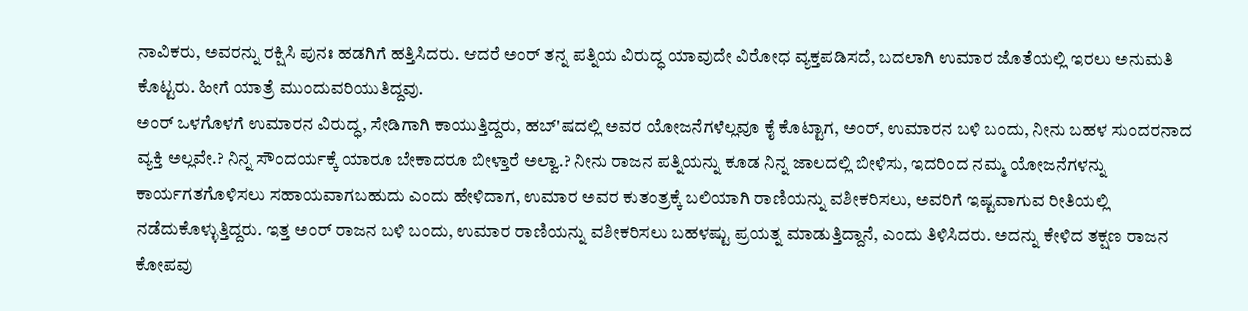ನಾವಿಕರು, ಅವರನ್ನು ರಕ್ಷಿಸಿ ಪುನಃ ಹಡಗಿಗೆ ಹತ್ತಿಸಿದರು. ಆದರೆ ಅಂರ್ ತನ್ನ ಪತ್ನಿಯ ವಿರುದ್ಧ ಯಾವುದೇ ವಿರೋಧ ವ್ಯಕ್ತಪಡಿಸದೆ, ಬದಲಾಗಿ ಉಮಾರ ಜೊತೆಯಲ್ಲಿ ಇರಲು ಅನುಮತಿ ಕೊಟ್ಟರು. ಹೀಗೆ ಯಾತ್ರೆ ಮುಂದುವರಿಯುತಿದ್ದವು.
ಅಂರ್ ಒಳಗೊಳಗೆ ಉಮಾರನ ವಿರುದ್ಧ, ಸೇಡಿಗಾಗಿ ಕಾಯುತ್ತಿದ್ದರು, ಹಬ್'ಷದಲ್ಲಿ ಅವರ ಯೋಜನೆಗಳೆಲ್ಲವೂ ಕೈ ಕೊಟ್ಟಾಗ, ಅಂರ್, ಉಮಾರನ ಬಳಿ ಬಂದು, ನೀನು ಬಹಳ ಸುಂದರನಾದ ವ್ಯಕ್ತಿ ಅಲ್ಲವೇ.? ನಿನ್ನ ಸೌಂದರ್ಯಕ್ಕೆ ಯಾರೂ ಬೇಕಾದರೂ ಬೀಳ್ತಾರೆ ಅಲ್ವಾ.? ನೀನು ರಾಜನ ಪತ್ನಿಯನ್ನು ಕೂಡ ನಿನ್ನ ಜಾಲದಲ್ಲಿ ಬೀಳಿಸು, ಇದರಿಂದ ನಮ್ಮ ಯೋಜನೆಗಳನ್ನು ಕಾರ್ಯಗತಗೊಳಿಸಲು ಸಹಾಯವಾಗಬಹುದು ಎಂದು ಹೇಳಿದಾಗ, ಉಮಾರ ಅವರ ಕುತಂತ್ರಕ್ಕೆ ಬಲಿಯಾಗಿ ರಾಣಿಯನ್ನು ವಶೀಕರಿಸಲು, ಅವರಿಗೆ ಇಷ್ಟವಾಗುವ ರೀತಿಯಲ್ಲಿ ನಡೆದುಕೊಳ್ಳುತ್ತಿದ್ದರು. ಇತ್ತ ಅಂರ್ ರಾಜನ ಬಳಿ ಬಂದು, ಉಮಾರ ರಾಣಿಯನ್ನು ವಶೀಕರಿಸಲು ಬಹಳಷ್ಟು ಪ್ರಯತ್ನ ಮಾಡುತ್ತಿದ್ದಾನೆ, ಎಂದು ತಿಳಿಸಿದರು. ಅದನ್ನು ಕೇಳಿದ ತಕ್ಷಣ ರಾಜನ ಕೋಪವು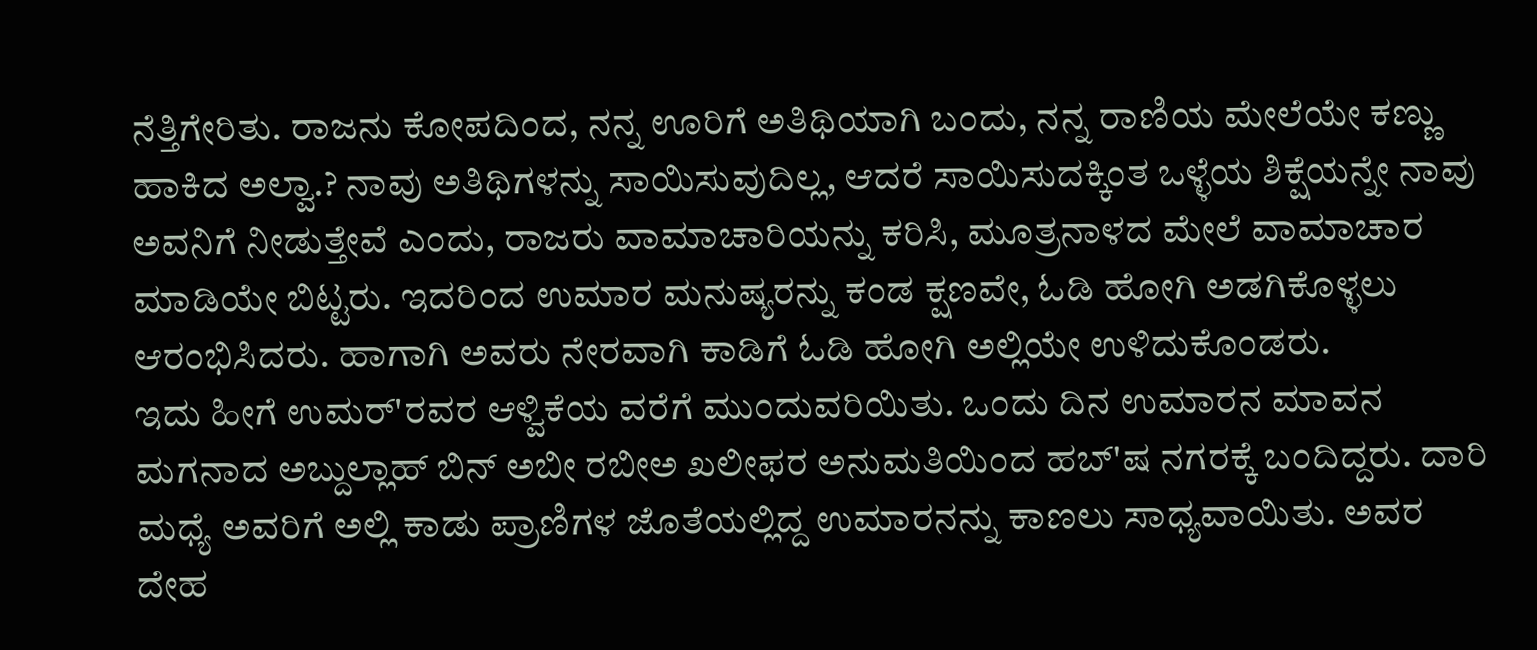ನೆತ್ತಿಗೇರಿತು. ರಾಜನು ಕೋಪದಿಂದ, ನನ್ನ ಊರಿಗೆ ಅತಿಥಿಯಾಗಿ ಬಂದು, ನನ್ನ ರಾಣಿಯ ಮೇಲೆಯೇ ಕಣ್ಣು ಹಾಕಿದ ಅಲ್ವಾ.? ನಾವು ಅತಿಥಿಗಳನ್ನು ಸಾಯಿಸುವುದಿಲ್ಲ, ಆದರೆ ಸಾಯಿಸುದಕ್ಕಿಂತ ಒಳ್ಳೆಯ ಶಿಕ್ಷೆಯನ್ನೇ ನಾವು ಅವನಿಗೆ ನೀಡುತ್ತೇವೆ ಎಂದು, ರಾಜರು ವಾಮಾಚಾರಿಯನ್ನು ಕರಿಸಿ, ಮೂತ್ರನಾಳದ ಮೇಲೆ ವಾಮಾಚಾರ ಮಾಡಿಯೇ ಬಿಟ್ಟರು. ಇದರಿಂದ ಉಮಾರ ಮನುಷ್ಯರನ್ನು ಕಂಡ ಕ್ಷಣವೇ, ಓಡಿ ಹೋಗಿ ಅಡಗಿಕೊಳ್ಳಲು ಆರಂಭಿಸಿದರು. ಹಾಗಾಗಿ ಅವರು ನೇರವಾಗಿ ಕಾಡಿಗೆ ಓಡಿ ಹೋಗಿ ಅಲ್ಲಿಯೇ ಉಳಿದುಕೊಂಡರು.
ಇದು ಹೀಗೆ ಉಮರ್'ರವರ ಆಳ್ವಿಕೆಯ ವರೆಗೆ ಮುಂದುವರಿಯಿತು. ಒಂದು ದಿನ ಉಮಾರನ ಮಾವನ ಮಗನಾದ ಅಬ್ದುಲ್ಲಾಹ್ ಬಿನ್ ಅಬೀ ರಬೀಅ ಖಲೀಫರ ಅನುಮತಿಯಿಂದ ಹಬ್'ಷ ನಗರಕ್ಕೆ ಬಂದಿದ್ದರು. ದಾರಿ ಮಧ್ಯೆ ಅವರಿಗೆ ಅಲ್ಲಿ ಕಾಡು ಪ್ರಾಣಿಗಳ ಜೊತೆಯಲ್ಲಿದ್ದ ಉಮಾರನನ್ನು ಕಾಣಲು ಸಾಧ್ಯವಾಯಿತು. ಅವರ ದೇಹ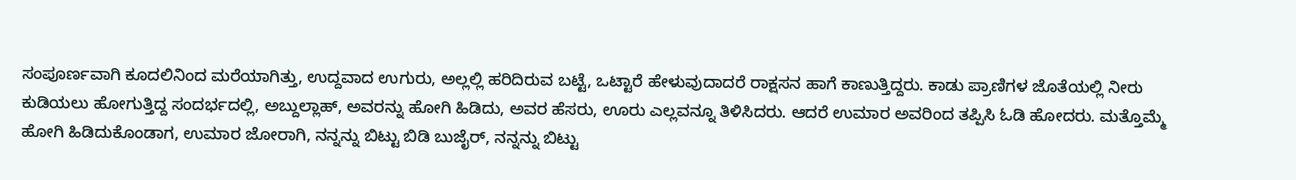ಸಂಪೂರ್ಣವಾಗಿ ಕೂದಲಿನಿಂದ ಮರೆಯಾಗಿತ್ತು, ಉದ್ದವಾದ ಉಗುರು, ಅಲ್ಲಲ್ಲಿ ಹರಿದಿರುವ ಬಟ್ಟೆ, ಒಟ್ಟಾರೆ ಹೇಳುವುದಾದರೆ ರಾಕ್ಷಸನ ಹಾಗೆ ಕಾಣುತ್ತಿದ್ದರು. ಕಾಡು ಪ್ರಾಣಿಗಳ ಜೊತೆಯಲ್ಲಿ ನೀರು ಕುಡಿಯಲು ಹೋಗುತ್ತಿದ್ದ ಸಂದರ್ಭದಲ್ಲಿ, ಅಬ್ದುಲ್ಲಾಹ್, ಅವರನ್ನು ಹೋಗಿ ಹಿಡಿದು, ಅವರ ಹೆಸರು, ಊರು ಎಲ್ಲವನ್ನೂ ತಿಳಿಸಿದರು. ಆದರೆ ಉಮಾರ ಅವರಿಂದ ತಪ್ಪಿಸಿ ಓಡಿ ಹೋದರು. ಮತ್ತೊಮ್ಮೆ ಹೋಗಿ ಹಿಡಿದುಕೊಂಡಾಗ, ಉಮಾರ ಜೋರಾಗಿ, ನನ್ನನ್ನು ಬಿಟ್ಟು ಬಿಡಿ ಬುಜೈರ್, ನನ್ನನ್ನು ಬಿಟ್ಟು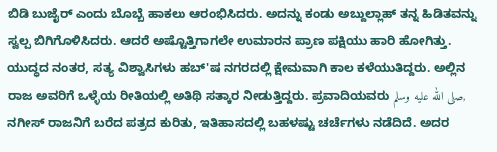ಬಿಡಿ ಬುಜೈರ್ ಎಂದು ಬೊಬ್ಬೆ ಹಾಕಲು ಆರಂಭಿಸಿದರು. ಅದನ್ನು ಕಂಡು ಅಬ್ದುಲ್ಲಾಹ್ ತನ್ನ ಹಿಡಿತವನ್ನು ಸ್ವಲ್ಪ ಬಿಗಿಗೊಳಿಸಿದರು. ಆದರೆ ಅಷ್ಟೊತ್ತಿಗಾಗಲೇ ಉಮಾರನ ಪ್ರಾಣ ಪಕ್ಷಿಯು ಹಾರಿ ಹೋಗಿತ್ತು.
ಯುದ್ಧದ ನಂತರ, ಸತ್ಯ ವಿಶ್ವಾಸಿಗಳು ಹಬ್'ಷ ನಗರದಲ್ಲಿ ಕ್ಷೇಮವಾಗಿ ಕಾಲ ಕಳೆಯುತಿದ್ದರು. ಅಲ್ಲಿನ ರಾಜ ಅವರಿಗೆ ಒಳ್ಳೆಯ ರೀತಿಯಲ್ಲಿ ಅತಿಥಿ ಸತ್ಕಾರ ನೀಡುತ್ತಿದ್ದರು. ಪ್ರವಾದಿಯವರು صلى الله عليه وسلم, ನಗೀಸ್ ರಾಜನಿಗೆ ಬರೆದ ಪತ್ರದ ಕುರಿತು, ಇತಿಹಾಸದಲ್ಲಿ ಬಹಳಷ್ಟು ಚರ್ಚೆಗಳು ನಡೆದಿದೆ. ಅದರ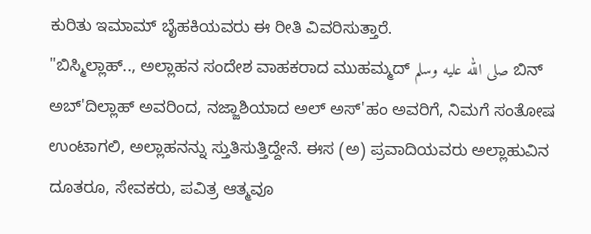ಕುರಿತು ಇಮಾಮ್ ಬೈಹಕಿಯವರು ಈ ರೀತಿ ವಿವರಿಸುತ್ತಾರೆ.
"ಬಿಸ್ಮಿಲ್ಲಾಹ್.., ಅಲ್ಲಾಹನ ಸಂದೇಶ ವಾಹಕರಾದ ಮುಹಮ್ಮದ್ صلى الله عليه وسلم ಬಿನ್ ಅಬ್'ದಿಲ್ಲಾಹ್ ಅವರಿಂದ, ನಜ್ಜಾಶಿಯಾದ ಅಲ್ ಅಸ್'ಹಂ ಅವರಿಗೆ, ನಿಮಗೆ ಸಂತೋಷ ಉಂಟಾಗಲಿ, ಅಲ್ಲಾಹನನ್ನು ಸ್ತುತಿಸುತ್ತಿದ್ದೇನೆ. ಈಸ (ಅ) ಪ್ರವಾದಿಯವರು ಅಲ್ಲಾಹುವಿನ ದೂತರೂ, ಸೇವಕರು, ಪವಿತ್ರ ಆತ್ಮವೂ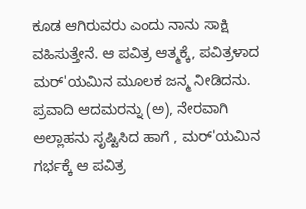ಕೂಡ ಆಗಿರುವರು ಎಂದು ನಾನು ಸಾಕ್ಷಿ ವಹಿಸುತ್ತೇನೆ. ಆ ಪವಿತ್ರ ಆತ್ಮಕ್ಕೆ, ಪವಿತ್ರಳಾದ ಮರ್'ಯಮಿನ ಮೂಲಕ ಜನ್ಮ ನೀಡಿದನು. ಪ್ರವಾದಿ ಆದಮರನ್ನು (ಅ), ನೇರವಾಗಿ ಅಲ್ಲಾಹನು ಸೃಷ್ಟಿಸಿದ ಹಾಗೆ , ಮರ್'ಯಮಿನ ಗರ್ಭಕ್ಕೆ ಆ ಪವಿತ್ರ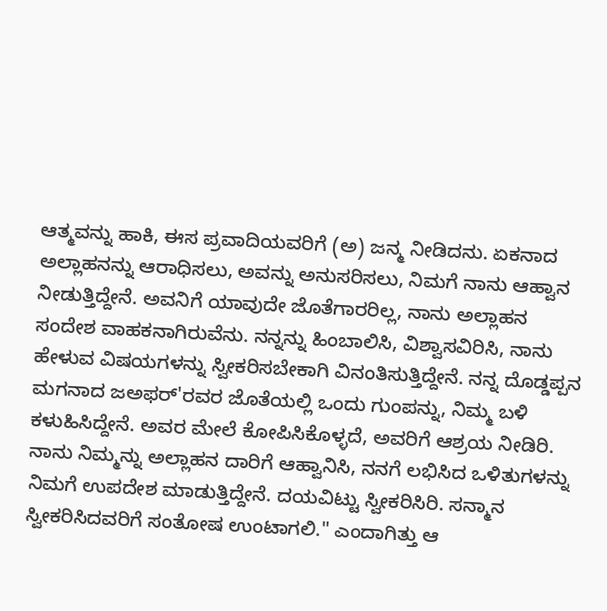ಆತ್ಮವನ್ನು ಹಾಕಿ, ಈಸ ಪ್ರವಾದಿಯವರಿಗೆ (ಅ) ಜನ್ಮ ನೀಡಿದನು. ಏಕನಾದ ಅಲ್ಲಾಹನನ್ನು ಆರಾಧಿಸಲು, ಅವನ್ನು ಅನುಸರಿಸಲು, ನಿಮಗೆ ನಾನು ಆಹ್ವಾನ ನೀಡುತ್ತಿದ್ದೇನೆ. ಅವನಿಗೆ ಯಾವುದೇ ಜೊತೆಗಾರರಿಲ್ಲ, ನಾನು ಅಲ್ಲಾಹನ ಸಂದೇಶ ವಾಹಕನಾಗಿರುವೆನು. ನನ್ನನ್ನು ಹಿಂಬಾಲಿಸಿ, ವಿಶ್ವಾಸವಿರಿಸಿ, ನಾನು ಹೇಳುವ ವಿಷಯಗಳನ್ನು ಸ್ವೀಕರಿಸಬೇಕಾಗಿ ವಿನಂತಿಸುತ್ತಿದ್ದೇನೆ. ನನ್ನ ದೊಡ್ಡಪ್ಪನ ಮಗನಾದ ಜಅಫರ್'ರವರ ಜೊತೆಯಲ್ಲಿ ಒಂದು ಗುಂಪನ್ನು, ನಿಮ್ಮ ಬಳಿ ಕಳುಹಿಸಿದ್ದೇನೆ. ಅವರ ಮೇಲೆ ಕೋಪಿಸಿಕೊಳ್ಳದೆ, ಅವರಿಗೆ ಆಶ್ರಯ ನೀಡಿರಿ. ನಾನು ನಿಮ್ಮನ್ನು ಅಲ್ಲಾಹನ ದಾರಿಗೆ ಆಹ್ವಾನಿಸಿ, ನನಗೆ ಲಭಿಸಿದ ಒಳಿತುಗಳನ್ನು ನಿಮಗೆ ಉಪದೇಶ ಮಾಡುತ್ತಿದ್ದೇನೆ. ದಯವಿಟ್ಟು ಸ್ವೀಕರಿಸಿರಿ. ಸನ್ಮಾನ ಸ್ವೀಕರಿಸಿದವರಿಗೆ ಸಂತೋಷ ಉಂಟಾಗಲಿ." ಎಂದಾಗಿತ್ತು ಆ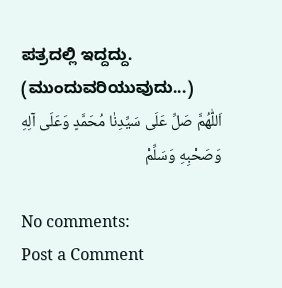ಪತ್ರದಲ್ಲಿ ಇದ್ದದ್ದು.
(ಮುಂದುವರಿಯುವುದು...)
اَللّٰهُمَّ صَلِّ عَلَى سَيِّدِنٰا مُحَمَّدٍ وَعَلَى آلِهِ وَصَحْبِهِ وَسَلِّمْ

No comments:
Post a Comment